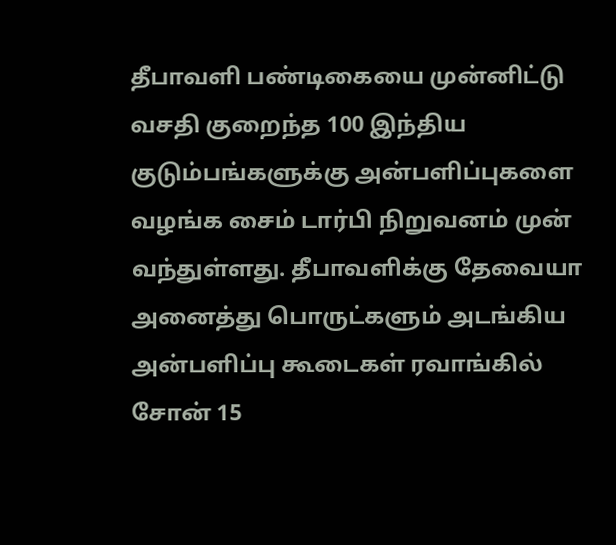தீபாவளி பண்டிகையை முன்னிட்டு வசதி குறைந்த 100 இந்திய குடும்பங்களுக்கு அன்பளிப்புகளை வழங்க சைம் டார்பி நிறுவனம் முன் வந்துள்ளது. தீபாவளிக்கு தேவையா அனைத்து பொருட்களும் அடங்கிய அன்பளிப்பு கூடைகள் ரவாங்கில் சோன் 15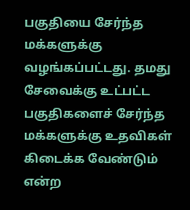பகுதியை சேர்ந்த மக்களுக்கு வழங்கப்பட்டது. தமது சேவைக்கு உட்பட்ட பகுதிகளைச் சேர்ந்த மக்களுக்கு உதவிகள் கிடைக்க வேண்டும் என்ற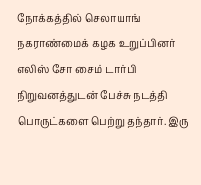நோக்கத்தில் செலாயாங் நகராண்மைக் கழக உறுப்பினர் எலிஸ் சோ சைம் டார்பி நிறுவனத்துடன் பேச்சு நடத்தி பொருட்களை பெற்று தந்தார். இரு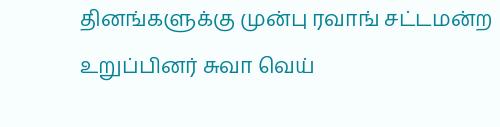தினங்களுக்கு முன்பு ரவாங் சட்டமன்ற உறுப்பினர் சுவா வெய்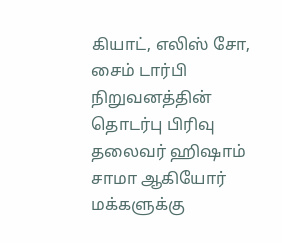கியாட், எலிஸ் சோ, சைம் டார்பி நிறுவனத்தின் தொடர்பு பிரிவு தலைவர் ஹிஷாம் சாமா ஆகியோர் மக்களுக்கு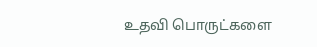உதவி பொருட்களை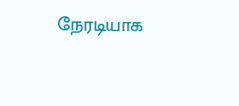நேரடியாக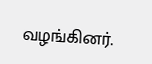வழங்கினர்.